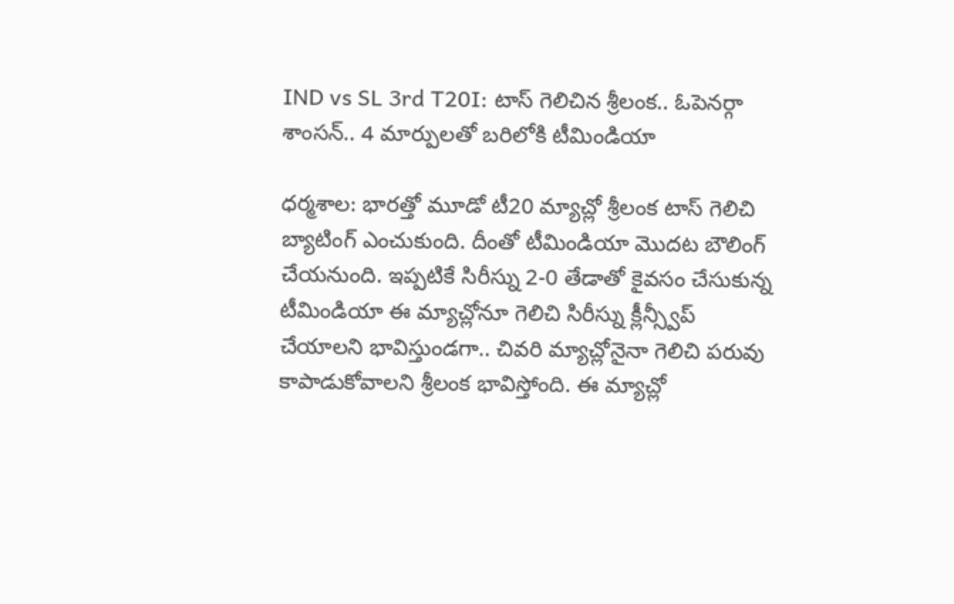IND vs SL 3rd T20I: టాస్ గెలిచిన శ్రీలంక.. ఓపెనర్గా శాంసన్.. 4 మార్పులతో బరిలోకి టీమిండియా

ధర్మశాల: భారత్తో మూడో టీ20 మ్యాచ్లో శ్రీలంక టాస్ గెలిచి బ్యాటింగ్ ఎంచుకుంది. దీంతో టీమిండియా మొదట బౌలింగ్ చేయనుంది. ఇప్పటికే సిరీస్ను 2-0 తేడాతో కైవసం చేసుకున్న టీమిండియా ఈ మ్యాచ్లోనూ గెలిచి సిరీస్ను క్లీన్స్వీప్ చేయాలని భావిస్తుండగా.. చివరి మ్యాచ్లోనైనా గెలిచి పరువు కాపాడుకోవాలని శ్రీలంక భావిస్తోంది. ఈ మ్యాచ్లో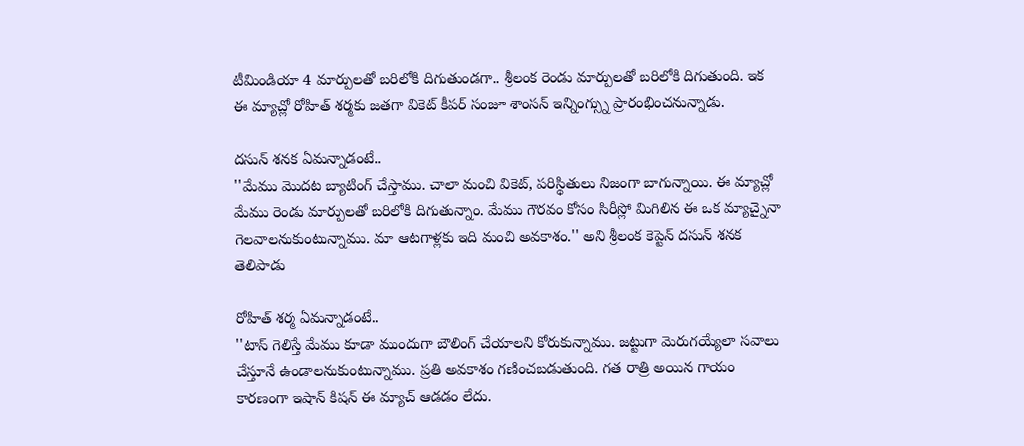టీమిండియా 4 మార్పులతో బరిలోకి దిగుతుండగా.. శ్రీలంక రెండు మార్పులతో బరిలోకి దిగుతుంది. ఇక ఈ మ్యాచ్లో రోహిత్ శర్మకు జతగా వికెట్ కీపర్ సంజూ శాంసన్ ఇన్నింగ్స్ను ప్రారంభించనున్నాడు.

దసున్ శనక ఏమన్నాడంటే..
''మేము మొదట బ్యాటింగ్ చేస్తాము. చాలా మంచి వికెట్, పరిస్థితులు నిజంగా బాగున్నాయి. ఈ మ్యాచ్లో మేము రెండు మార్పులతో బరిలోకి దిగుతున్నాం. మేము గౌరవం కోసం సిరీస్లో మిగిలిన ఈ ఒక మ్యాచ్నైనా గెలవాలనుకుంటున్నాము. మా ఆటగాళ్లకు ఇది మంచి అవకాశం.'' అని శ్రీలంక కెప్టెన్ దసున్ శనక తెలిపాడు

రోహిత్ శర్మ ఏమన్నాడంటే..
''టాస్ గెలిస్తే మేము కూడా ముందుగా బౌలింగ్ చేయాలని కోరుకున్నాము. జట్టుగా మెరుగయ్యేలా సవాలు చేస్తూనే ఉండాలనుకుంటున్నాము. ప్రతి అవకాశం గణించబడుతుంది. గత రాత్రి అయిన గాయం కారణంగా ఇషాన్ కిషన్ ఈ మ్యాచ్ ఆడడం లేదు.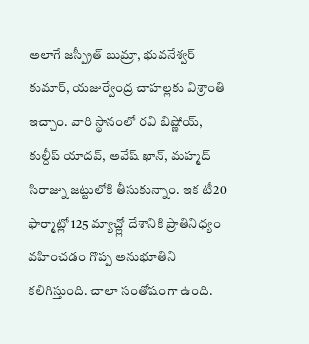అలాగే జస్ప్రీత్ బుమ్రా, భువనేశ్వర్ కుమార్, యజుర్వేంద్ర చాహల్లకు విశ్రాంతి ఇచ్చాం. వారి స్థానంలో రవి బిష్ణోయ్, కుల్దీప్ యాదవ్, అవేష్ ఖాన్, మహ్మద్ సిరాజ్ను జట్టులోకి తీసుకున్నాం. ఇక టీ20 ఫార్మాట్లో 125 మ్యాచ్ల్లో దేశానికి ప్రాతినిధ్యం వహించడం గొప్ప అనుభూతిని కలిగిస్తుంది. చాలా సంతోషంగా ఉంది.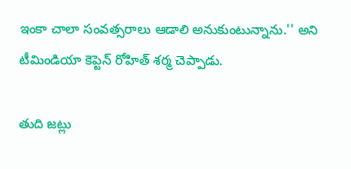ఇంకా చాలా సంవత్సరాలు ఆడాలి అనుకుంటున్నాను.'' అని టీమిండియా కెప్టెన్ రోహిత్ శర్మ చెప్పాడు.

తుది జట్లు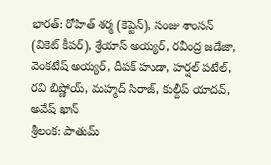భారత్: రోహిత్ శర్మ (కెప్టెన్), సంజు శాంసన్ (వికెట్ కీపర్), శ్రేయాస్ అయ్యర్, రవీంద్ర జడేజా, వెంకటేష్ అయ్యర్, దీపక్ హుడా, హర్షల్ పటేల్, రవి బిష్ణోయ్, మహ్మద్ సిరాజ్, కుల్దీప్ యాదవ్, అవేష్ ఖాన్
శ్రీలంక: పాతుమ్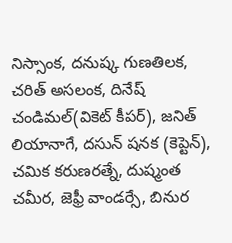నిస్సాంక, దనుష్క గుణతిలక, చరిత్ అసలంక, దినేష్ చండిమల్(వికెట్ కీపర్), జనిత్ లియానాగే, దసున్ షనక (కెప్టెన్), చమిక కరుణరత్నే, దుష్మంత చమీర, జెఫ్రీ వాండర్సే, బినుర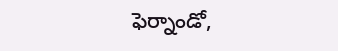ఫెర్నాండో,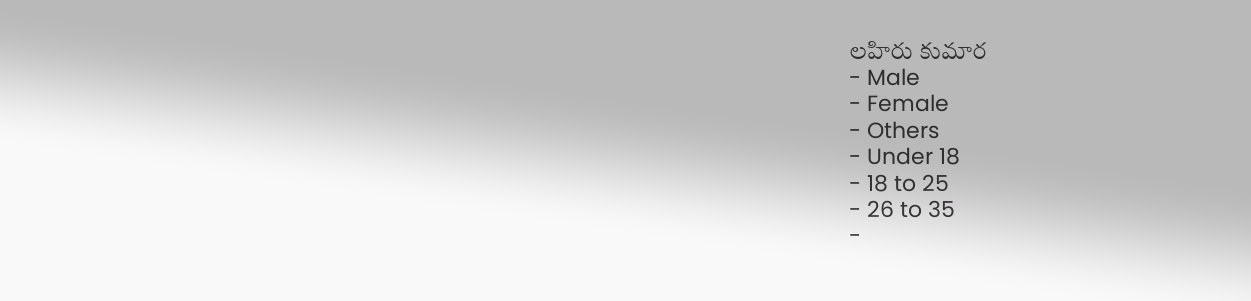లహిరు కుమార
- Male
- Female
- Others
- Under 18
- 18 to 25
- 26 to 35
-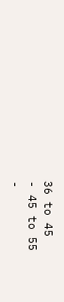36 to 45
- 45 to 55
-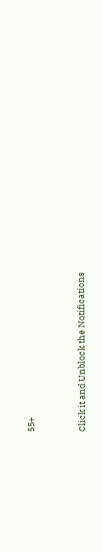55+


Click it and Unblock the Notifications